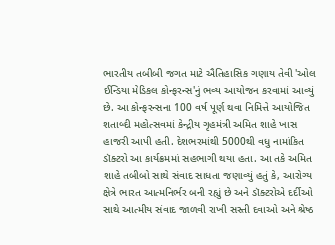ભારતીય તબીબી જગત માટે ઐતિહાસિક ગણાય તેવી 'ઓલ ઈન્ડિયા મેડિકલ કોન્ફરન્સ'નું ભવ્ય આયોજન કરવામાં આવ્યું છે. આ કોન્ફરન્સના 100 વર્ષ પૂર્ણ થવા નિમિત્તે આયોજિત શતાબ્દી મહોત્સવમાં કેન્દ્રીય ગૃહમંત્રી અમિત શાહે ખાસ હાજરી આપી હતી. દેશભરમાંથી 5000થી વધુ નામાંકિત ડૉક્ટરો આ કાર્યક્રમમાં સહભાગી થયા હતા. આ તકે અમિત શાહે તબીબો સાથે સંવાદ સાધતા જણાવ્યું હતું કે, આરોગ્ય ક્ષેત્રે ભારત આત્મનિર્ભર બની રહ્યું છે અને ડૉક્ટરોએ દર્દીઓ સાથે આત્મીય સંવાદ જાળવી રાખી સસ્તી દવાઓ અને શ્રેષ્ઠ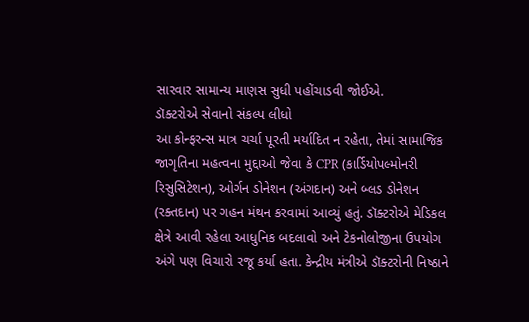સારવાર સામાન્ય માણસ સુધી પહોંચાડવી જોઈએ.
ડૉક્ટરોએ સેવાનો સંકલ્પ લીધો
આ કોન્ફરન્સ માત્ર ચર્ચા પૂરતી મર્યાદિત ન રહેતા, તેમાં સામાજિક જાગૃતિના મહત્વના મુદ્દાઓ જેવા કે CPR (કાર્ડિયોપલ્મોનરી રિસુસિટેશન), ઓર્ગન ડોનેશન (અંગદાન) અને બ્લડ ડોનેશન (રક્તદાન) પર ગહન મંથન કરવામાં આવ્યું હતું. ડૉક્ટરોએ મેડિકલ ક્ષેત્રે આવી રહેલા આધુનિક બદલાવો અને ટેકનોલોજીના ઉપયોગ અંગે પણ વિચારો રજૂ કર્યા હતા. કેન્દ્રીય મંત્રીએ ડૉક્ટરોની નિષ્ઠાને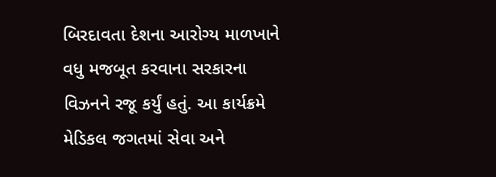બિરદાવતા દેશના આરોગ્ય માળખાને વધુ મજબૂત કરવાના સરકારના વિઝનને રજૂ કર્યું હતું. આ કાર્યક્રમે મેડિકલ જગતમાં સેવા અને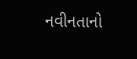નવીનતાનો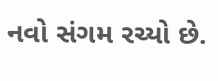નવો સંગમ રચ્યો છે.